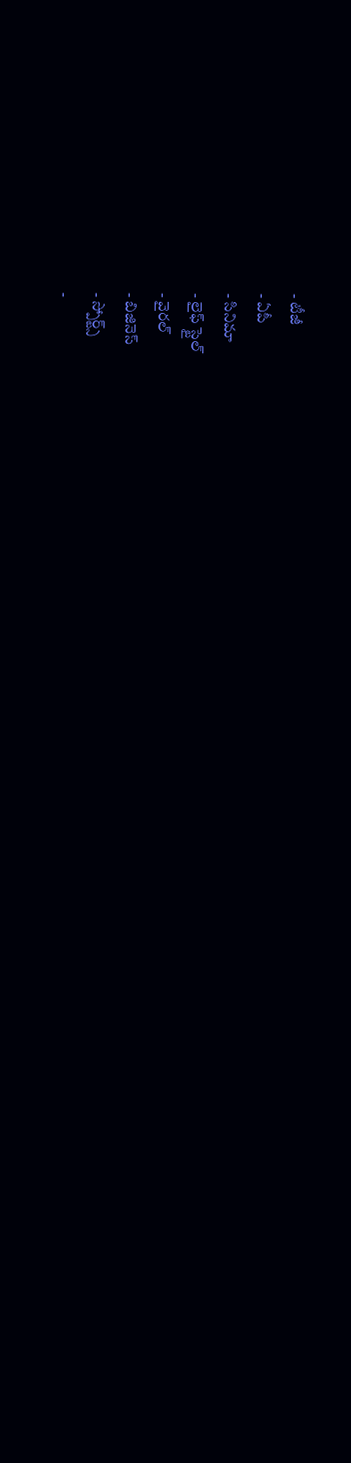- టీజీ
- ఏపీ
- సినిమా
- లైఫ్ స్టైల్
- వైరల్
- బిజినెస్
- స్పోర్ట్స్
-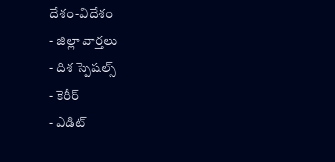దేశం-విదేశం
- జిల్లా వార్తలు
- దిశ స్పెషల్స్
- కెరీర్
- ఎడిట్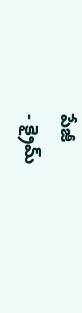పేజీ
- క్రైమ్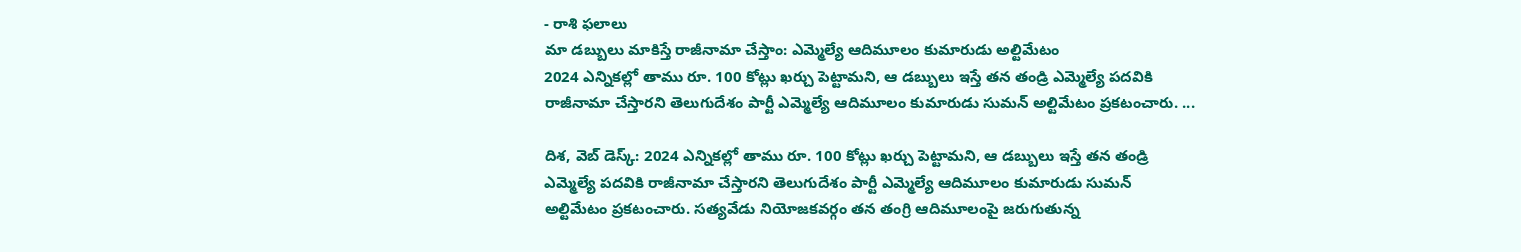- రాశి ఫలాలు
మా డబ్బులు మాకిస్తే రాజీనామా చేస్తాం: ఎమ్మెల్యే ఆదిమూలం కుమారుడు అల్టిమేటం
2024 ఎన్నికల్లో తాము రూ. 100 కోట్లు ఖర్చు పెట్టామని, ఆ డబ్బులు ఇస్తే తన తండ్రి ఎమ్మెల్యే పదవికి రాజీనామా చేస్తారని తెలుగుదేశం పార్టీ ఎమ్మెల్యే ఆదిమూలం కుమారుడు సుమన్ అల్టిమేటం ప్రకటంచారు. ...

దిశ, వెబ్ డెస్క్: 2024 ఎన్నికల్లో తాము రూ. 100 కోట్లు ఖర్చు పెట్టామని, ఆ డబ్బులు ఇస్తే తన తండ్రి ఎమ్మెల్యే పదవికి రాజీనామా చేస్తారని తెలుగుదేశం పార్టీ ఎమ్మెల్యే ఆదిమూలం కుమారుడు సుమన్ అల్టిమేటం ప్రకటంచారు. సత్యవేడు నియోజకవర్గం తన తంగ్రి ఆదిమూలంపై జరుగుతున్న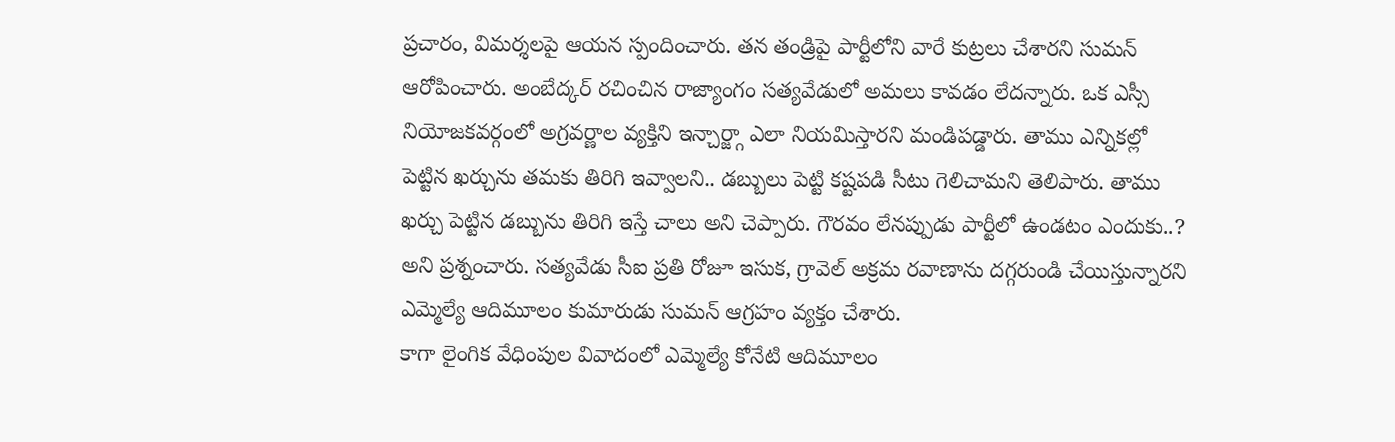ప్రచారం, విమర్శలపై ఆయన స్పందించారు. తన తండ్రిపై పార్టీలోని వారే కుట్రలు చేశారని సుమన్ ఆరోపించారు. అంబేద్కర్ రచించిన రాజ్యాంగం సత్యవేడులో అమలు కావడం లేదన్నారు. ఒక ఎస్సీ నియోజకవర్గంలో అగ్రవర్ణాల వ్యక్తిని ఇన్చార్జ్గా ఎలా నియమిస్తారని మండిపడ్డారు. తాము ఎన్నికల్లో పెట్టిన ఖర్చును తమకు తిరిగి ఇవ్వాలని.. డబ్బులు పెట్టి కష్టపడి సీటు గెలిచామని తెలిపారు. తాము ఖర్చు పెట్టిన డబ్బును తిరిగి ఇస్తే చాలు అని చెప్పారు. గౌరవం లేనప్పుడు పార్టీలో ఉండటం ఎందుకు..? అని ప్రశ్నంచారు. సత్యవేడు సీఐ ప్రతి రోజూ ఇసుక, గ్రావెల్ అక్రమ రవాణాను దగ్గరుండి చేయిస్తున్నారని ఎమ్మెల్యే ఆదిమూలం కుమారుడు సుమన్ ఆగ్రహం వ్యక్తం చేశారు.
కాగా లైంగిక వేధింపుల వివాదంలో ఎమ్మెల్యే కోనేటి ఆదిమూలం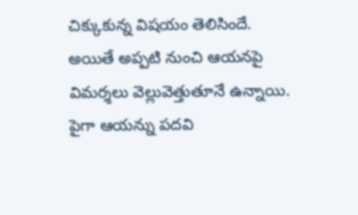చిక్కుకున్న విషయం తెలిసిందే. అయితే అప్పటి నుంచి ఆయనపై విమర్శలు వెల్లువెత్తుతూనే ఉన్నాయి. పైగా ఆయన్ను పదవి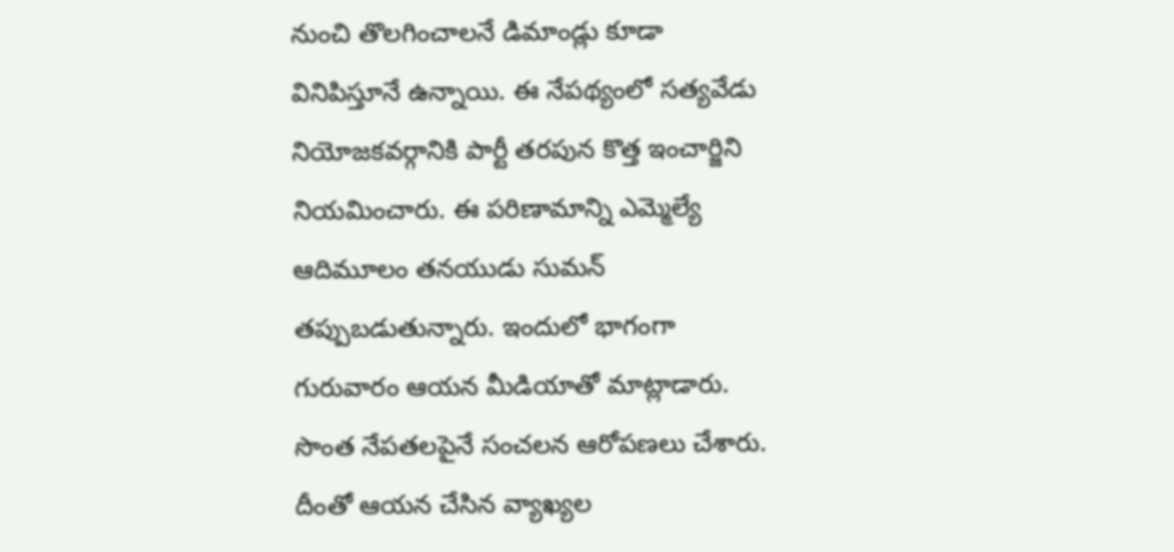నుంచి తొలగించాలనే డిమాండ్లు కూడా వినిపిస్తూనే ఉన్నాయి. ఈ నేపథ్యంలో సత్యవేడు నియోజకవర్గానికి పార్టీ తరపున కొత్త ఇంచార్జిని నియమించారు. ఈ పరిణామాన్ని ఎమ్మెల్యే ఆదిమూలం తనయుడు సుమన్ తప్పుబడుతున్నారు. ఇందులో భాగంగా గురువారం ఆయన మీడియాతో మాట్లాడారు. సొంత నేపతలపైనే సంచలన ఆరోపణలు చేశారు. దీంతో ఆయన చేసిన వ్యాఖ్యల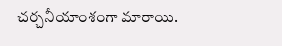చర్చనీయాంశంగా మారాయి.